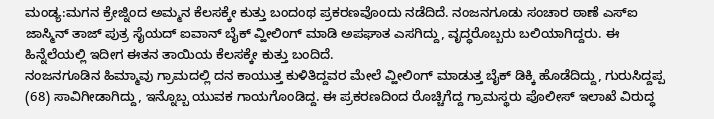ಮಂಡ್ಯ:ಮಗನ ಕ್ರೇಜ್ನಿಂದ ಅಮ್ಮನ ಕೆಲಸಕ್ಕೇ ಕುತ್ತು ಬಂದಂಥ ಪ್ರಕರಣವೊಂದು ನಡೆದಿದೆ. ನಂಜನಗೂಡು ಸಂಚಾರ ಠಾಣೆ ಎಸ್ಐ ಜಾಸ್ಮಿನ್ ತಾಜ್ ಪುತ್ರ ಸೈಯದ್ ಐವಾನ್ ಬೈಕ್ ವ್ಹೀಲಿಂಗ್ ಮಾಡಿ ಅಪಘಾತ ಎಸಗಿದ್ದು, ವೃದ್ಧರೊಬ್ಬರು ಬಲಿಯಾಗಿದ್ದರು. ಈ ಹಿನ್ನೆಲೆಯಲ್ಲಿ ಇದೀಗ ಈತನ ತಾಯಿಯ ಕೆಲಸಕ್ಕೇ ಕುತ್ತು ಬಂದಿದೆ.
ನಂಜನಗೂಡಿನ ಹಿಮ್ಮಾವು ಗ್ರಾಮದಲ್ಲಿ ದನ ಕಾಯುತ್ತ ಕುಳಿತಿದ್ದವರ ಮೇಲೆ ವ್ಹೀಲಿಂಗ್ ಮಾಡುತ್ತ ಬೈಕ್ ಡಿಕ್ಕಿ ಹೊಡೆದಿದ್ದು, ಗುರುಸಿದ್ದಪ್ಪ (68) ಸಾವಿಗೀಡಾಗಿದ್ದು, ಇನ್ನೊಬ್ಬ ಯುವಕ ಗಾಯಗೊಂಡಿದ್ದ. ಈ ಪ್ರಕರಣದಿಂದ ರೊಚ್ಚಿಗೆದ್ದ ಗ್ರಾಮಸ್ಥರು ಪೊಲೀಸ್ ಇಲಾಖೆ ವಿರುದ್ಧ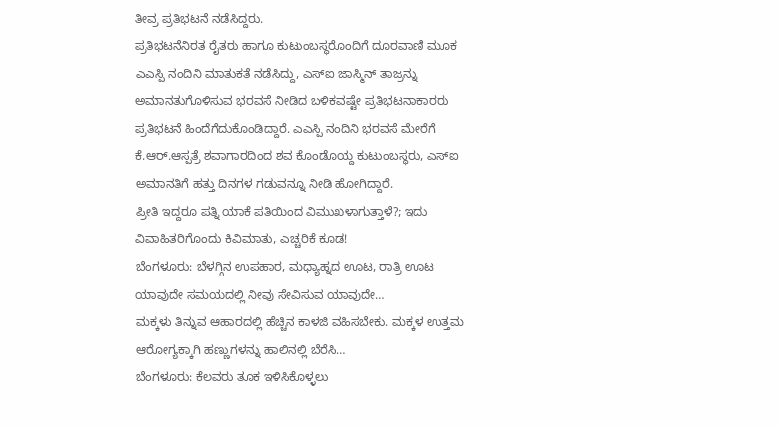ತೀವ್ರ ಪ್ರತಿಭಟನೆ ನಡೆಸಿದ್ದರು.
ಪ್ರತಿಭಟನೆನಿರತ ರೈತರು ಹಾಗೂ ಕುಟುಂಬಸ್ಥರೊಂದಿಗೆ ದೂರವಾಣಿ ಮೂಕ ಎಎಸ್ಪಿ ನಂದಿನಿ ಮಾತುಕತೆ ನಡೆಸಿದ್ದು, ಎಸ್ಐ ಜಾಸ್ಮಿನ್ ತಾಜ್ರನ್ನು ಅಮಾನತುಗೊಳಿಸುವ ಭರವಸೆ ನೀಡಿದ ಬಳಿಕವಷ್ಟೇ ಪ್ರತಿಭಟನಾಕಾರರು ಪ್ರತಿಭಟನೆ ಹಿಂದೆಗೆದುಕೊಂಡಿದ್ದಾರೆ. ಎಎಸ್ಪಿ ನಂದಿನಿ ಭರವಸೆ ಮೇರೆಗೆ ಕೆ.ಆರ್.ಆಸ್ಪತ್ರೆ ಶವಾಗಾರದಿಂದ ಶವ ಕೊಂಡೊಯ್ದ ಕುಟುಂಬಸ್ಥರು, ಎಸ್ಐ ಅಮಾನತಿಗೆ ಹತ್ತು ದಿನಗಳ ಗಡುವನ್ನೂ ನೀಡಿ ಹೋಗಿದ್ದಾರೆ.
ಪ್ರೀತಿ ಇದ್ದರೂ ಪತ್ನಿ ಯಾಕೆ ಪತಿಯಿಂದ ವಿಮುಖಳಾಗುತ್ತಾಳೆ?; ಇದು ವಿವಾಹಿತರಿಗೊಂದು ಕಿವಿಮಾತು, ಎಚ್ಚರಿಕೆ ಕೂಡ!
ಬೆಂಗಳೂರು: ಬೆಳಗ್ಗಿನ ಉಪಹಾರ, ಮಧ್ಯಾಹ್ನದ ಊಟ, ರಾತ್ರಿ ಊಟ ಯಾವುದೇ ಸಮಯದಲ್ಲಿ ನೀವು ಸೇವಿಸುವ ಯಾವುದೇ…
ಮಕ್ಕಳು ತಿನ್ನುವ ಆಹಾರದಲ್ಲಿ ಹೆಚ್ಚಿನ ಕಾಳಜಿ ವಹಿಸಬೇಕು. ಮಕ್ಕಳ ಉತ್ತಮ ಆರೋಗ್ಯಕ್ಕಾಗಿ ಹಣ್ಣುಗಳನ್ನು ಹಾಲಿನಲ್ಲಿ ಬೆರೆಸಿ…
ಬೆಂಗಳೂರು: ಕೆಲವರು ತೂಕ ಇಳಿಸಿಕೊಳ್ಳಲು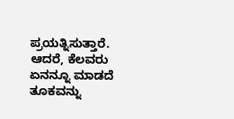ಪ್ರಯತ್ನಿಸುತ್ತಾರೆ. ಆದರೆ, ಕೆಲವರು ಏನನ್ನೂ ಮಾಡದೆ ತೂಕವನ್ನು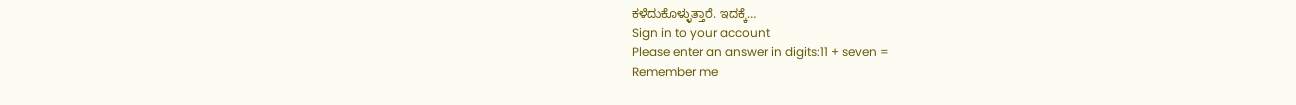ಕಳೆದುಕೊಳ್ಳುತ್ತಾರೆ. ಇದಕ್ಕೆ…
Sign in to your account
Please enter an answer in digits:11 + seven =
Remember me